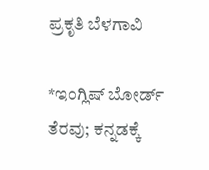ಪ್ರಕೃತಿ ಬೆಳಗಾವಿ

*ಇಂಗ್ಲಿಷ್ ಬೋರ್ಡ್ ತೆರವು; ಕನ್ನಡಕ್ಕೆ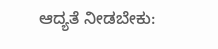ಆದ್ಯತೆ ನೀಡಬೇಕು: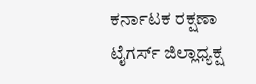ಕರ್ನಾಟಕ ರಕ್ಷಣಾ ಟೈಗರ್ಸ್ ಜಿಲ್ಲಾಧ್ಯಕ್ಷ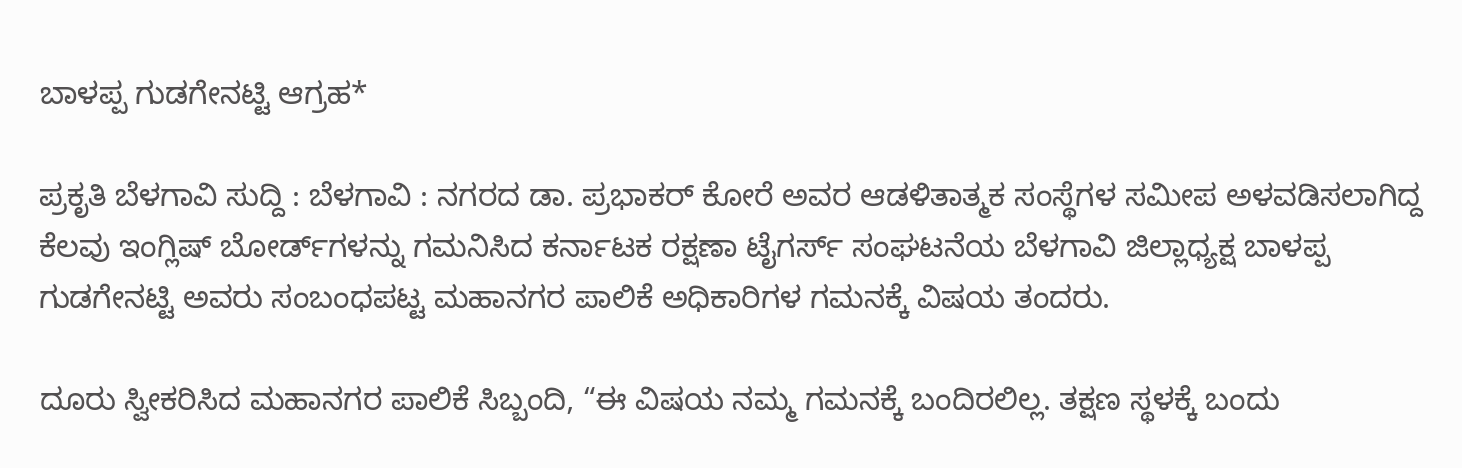ಬಾಳಪ್ಪ ಗುಡಗೇನಟ್ಟಿ ಆಗ್ರಹ*

ಪ್ರಕೃತಿ ಬೆಳಗಾವಿ ಸುದ್ದಿ : ಬೆಳಗಾವಿ : ನಗರದ ಡಾ. ಪ್ರಭಾಕರ್ ಕೋರೆ ಅವರ ಆಡಳಿತಾತ್ಮಕ ಸಂಸ್ಥೆಗಳ ಸಮೀಪ ಅಳವಡಿಸಲಾಗಿದ್ದ ಕೆಲವು ಇಂಗ್ಲಿಷ್ ಬೋರ್ಡ್‌ಗಳನ್ನು ಗಮನಿಸಿದ ಕರ್ನಾಟಕ ರಕ್ಷಣಾ ಟೈಗರ್ಸ್ ಸಂಘಟನೆಯ ಬೆಳಗಾವಿ ಜಿಲ್ಲಾಧ್ಯಕ್ಷ ಬಾಳಪ್ಪ ಗುಡಗೇನಟ್ಟಿ ಅವರು ಸಂಬಂಧಪಟ್ಟ ಮಹಾನಗರ ಪಾಲಿಕೆ ಅಧಿಕಾರಿಗಳ ಗಮನಕ್ಕೆ ವಿಷಯ ತಂದರು.

ದೂರು ಸ್ವೀಕರಿಸಿದ ಮಹಾನಗರ ಪಾಲಿಕೆ ಸಿಬ್ಬಂದಿ, “ಈ ವಿಷಯ ನಮ್ಮ ಗಮನಕ್ಕೆ ಬಂದಿರಲಿಲ್ಲ. ತಕ್ಷಣ ಸ್ಥಳಕ್ಕೆ ಬಂದು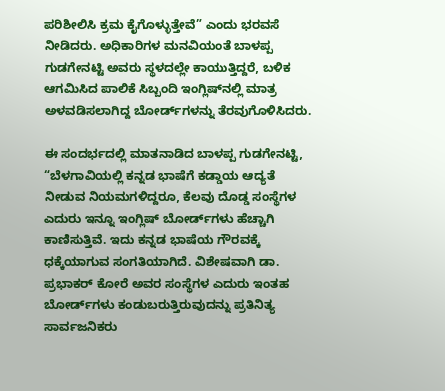ಪರಿಶೀಲಿಸಿ ಕ್ರಮ ಕೈಗೊಳ್ಳುತ್ತೇವೆ” ಎಂದು ಭರವಸೆ ನೀಡಿದರು. ಅಧಿಕಾರಿಗಳ ಮನವಿಯಂತೆ ಬಾಳಪ್ಪ ಗುಡಗೇನಟ್ಟಿ ಅವರು ಸ್ಥಳದಲ್ಲೇ ಕಾಯುತ್ತಿದ್ದರೆ, ಬಳಿಕ ಆಗಮಿಸಿದ ಪಾಲಿಕೆ ಸಿಬ್ಬಂದಿ ಇಂಗ್ಲಿಷ್‌ನಲ್ಲಿ ಮಾತ್ರ ಅಳವಡಿಸಲಾಗಿದ್ದ ಬೋರ್ಡ್‌ಗಳನ್ನು ತೆರವುಗೊಳಿಸಿದರು.

ಈ ಸಂದರ್ಭದಲ್ಲಿ ಮಾತನಾಡಿದ ಬಾಳಪ್ಪ ಗುಡಗೇನಟ್ಟಿ, “ಬೆಳಗಾವಿಯಲ್ಲಿ ಕನ್ನಡ ಭಾಷೆಗೆ ಕಡ್ಡಾಯ ಆದ್ಯತೆ ನೀಡುವ ನಿಯಮಗಳಿದ್ದರೂ, ಕೆಲವು ದೊಡ್ಡ ಸಂಸ್ಥೆಗಳ ಎದುರು ಇನ್ನೂ ಇಂಗ್ಲಿಷ್ ಬೋರ್ಡ್‌ಗಳು ಹೆಚ್ಚಾಗಿ ಕಾಣಿಸುತ್ತಿವೆ. ಇದು ಕನ್ನಡ ಭಾಷೆಯ ಗೌರವಕ್ಕೆ ಧಕ್ಕೆಯಾಗುವ ಸಂಗತಿಯಾಗಿದೆ. ವಿಶೇಷವಾಗಿ ಡಾ. ಪ್ರಭಾಕರ್ ಕೋರೆ ಅವರ ಸಂಸ್ಥೆಗಳ ಎದುರು ಇಂತಹ ಬೋರ್ಡ್‌ಗಳು ಕಂಡುಬರುತ್ತಿರುವುದನ್ನು ಪ್ರತಿನಿತ್ಯ ಸಾರ್ವಜನಿಕರು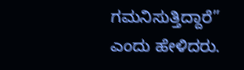ಗಮನಿಸುತ್ತಿದ್ದಾರೆ” ಎಂದು ಹೇಳಿದರು.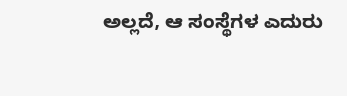ಅಲ್ಲದೆ, ಆ ಸಂಸ್ಥೆಗಳ ಎದುರು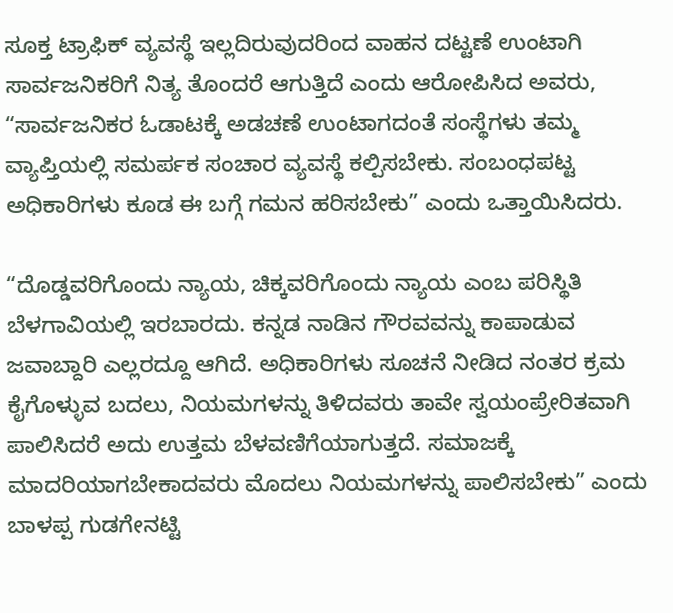ಸೂಕ್ತ ಟ್ರಾಫಿಕ್ ವ್ಯವಸ್ಥೆ ಇಲ್ಲದಿರುವುದರಿಂದ ವಾಹನ ದಟ್ಟಣೆ ಉಂಟಾಗಿ ಸಾರ್ವಜನಿಕರಿಗೆ ನಿತ್ಯ ತೊಂದರೆ ಆಗುತ್ತಿದೆ ಎಂದು ಆರೋಪಿಸಿದ ಅವರು, “ಸಾರ್ವಜನಿಕರ ಓಡಾಟಕ್ಕೆ ಅಡಚಣೆ ಉಂಟಾಗದಂತೆ ಸಂಸ್ಥೆಗಳು ತಮ್ಮ ವ್ಯಾಪ್ತಿಯಲ್ಲಿ ಸಮರ್ಪಕ ಸಂಚಾರ ವ್ಯವಸ್ಥೆ ಕಲ್ಪಿಸಬೇಕು. ಸಂಬಂಧಪಟ್ಟ ಅಧಿಕಾರಿಗಳು ಕೂಡ ಈ ಬಗ್ಗೆ ಗಮನ ಹರಿಸಬೇಕು” ಎಂದು ಒತ್ತಾಯಿಸಿದರು.

“ದೊಡ್ಡವರಿಗೊಂದು ನ್ಯಾಯ, ಚಿಕ್ಕವರಿಗೊಂದು ನ್ಯಾಯ ಎಂಬ ಪರಿಸ್ಥಿತಿ ಬೆಳಗಾವಿಯಲ್ಲಿ ಇರಬಾರದು. ಕನ್ನಡ ನಾಡಿನ ಗೌರವವನ್ನು ಕಾಪಾಡುವ ಜವಾಬ್ದಾರಿ ಎಲ್ಲರದ್ದೂ ಆಗಿದೆ. ಅಧಿಕಾರಿಗಳು ಸೂಚನೆ ನೀಡಿದ ನಂತರ ಕ್ರಮ ಕೈಗೊಳ್ಳುವ ಬದಲು, ನಿಯಮಗಳನ್ನು ತಿಳಿದವರು ತಾವೇ ಸ್ವಯಂಪ್ರೇರಿತವಾಗಿ ಪಾಲಿಸಿದರೆ ಅದು ಉತ್ತಮ ಬೆಳವಣಿಗೆಯಾಗುತ್ತದೆ. ಸಮಾಜಕ್ಕೆ ಮಾದರಿಯಾಗಬೇಕಾದವರು ಮೊದಲು ನಿಯಮಗಳನ್ನು ಪಾಲಿಸಬೇಕು” ಎಂದು ಬಾಳಪ್ಪ ಗುಡಗೇನಟ್ಟಿ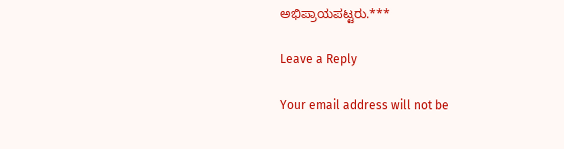ಅಭಿಪ್ರಾಯಪಟ್ಟರು.***

Leave a Reply

Your email address will not be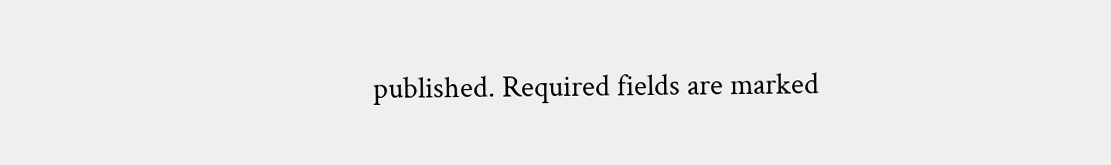published. Required fields are marked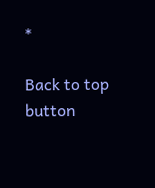*

Back to top button